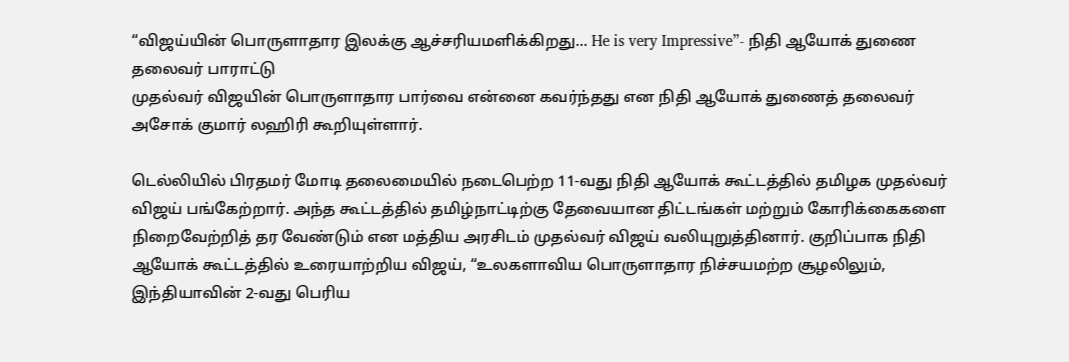“விஜய்யின் பொருளாதார இலக்கு ஆச்சரியமளிக்கிறது... He is very Impressive”- நிதி ஆயோக் துணை தலைவர் பாராட்டு
முதல்வர் விஜயின் பொருளாதார பார்வை என்னை கவர்ந்தது என நிதி ஆயோக் துணைத் தலைவர் அசோக் குமார் லஹிரி கூறியுள்ளார்.

டெல்லியில் பிரதமர் மோடி தலைமையில் நடைபெற்ற 11-வது நிதி ஆயோக் கூட்டத்தில் தமிழக முதல்வர் விஜய் பங்கேற்றார். அந்த கூட்டத்தில் தமிழ்நாட்டிற்கு தேவையான திட்டங்கள் மற்றும் கோரிக்கைகளை நிறைவேற்றித் தர வேண்டும் என மத்திய அரசிடம் முதல்வர் விஜய் வலியுறுத்தினார். குறிப்பாக நிதி ஆயோக் கூட்டத்தில் உரையாற்றிய விஜய், “உலகளாவிய பொருளாதார நிச்சயமற்ற சூழலிலும், இந்தியாவின் 2-வது பெரிய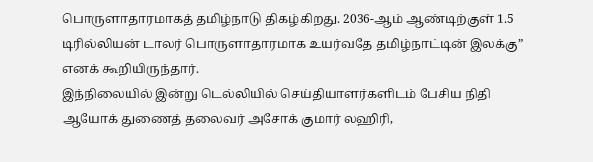பொருளாதாரமாகத் தமிழ்நாடு திகழ்கிறது. 2036-ஆம் ஆண்டிற்குள் 1.5 டிரில்லியன் டாலர் பொருளாதாரமாக உயர்வதே தமிழ்நாட்டின் இலக்கு” எனக் கூறியிருந்தார்.
இந்நிலையில் இன்று டெல்லியில் செய்தியாளர்களிடம் பேசிய நிதி ஆயோக் துணைத் தலைவர் அசோக் குமார் லஹிரி,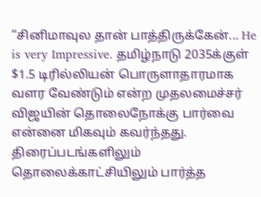“சினிமாவுல தான் பாத்திருக்கேன்... He is very Impressive. தமிழ்நாடு 2035க்குள் $1.5 டிரில்லியன் பொருளாதாரமாக வளர வேண்டும் என்ற முதலமைச்சர் விஜயின் தொலைநோக்கு பார்வை என்னை மிகவும் கவர்ந்தது. திரைப்படங்களிலும் தொலைக்காட்சியிலும் பார்த்த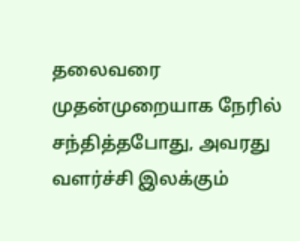தலைவரை முதன்முறையாக நேரில் சந்தித்தபோது, அவரது வளர்ச்சி இலக்கும்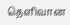தெளிவான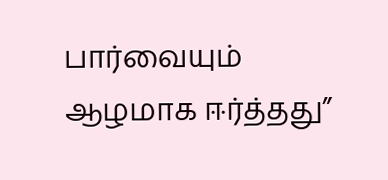பார்வையும் ஆழமாக ஈர்த்தது”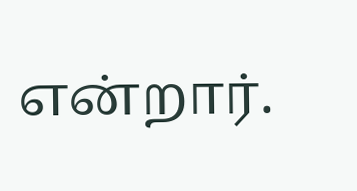என்றார்.